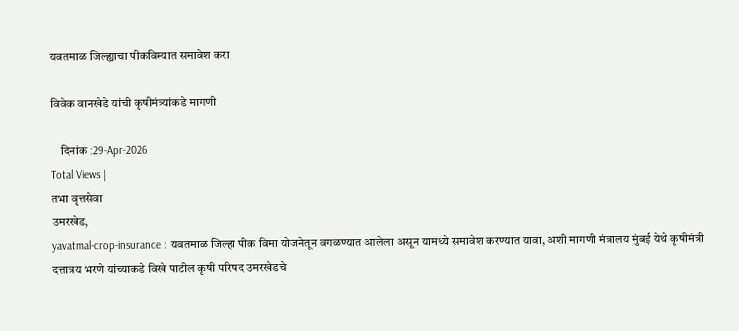यवतमाळ जिल्ह्याचा पीकविम्यात समावेश करा

विवेक वानखेडे यांची कृषीमंत्र्यांकडे मागणी

    दिनांक :29-Apr-2026
Total Views |
तभा वृत्तसेवा
उमरखेड,
yavatmal-crop-insurance : यवतमाळ जिल्हा पीक विमा योजनेतून वगळण्यात आलेला असून यामध्ये समावेश करण्यात यावा, अशी मागणी मंत्रालय मुंबई येथे कृषीमंत्री दत्तात्रय भरणे यांच्याकडे विखे पाटील कृषी परिषद उमरखेडचे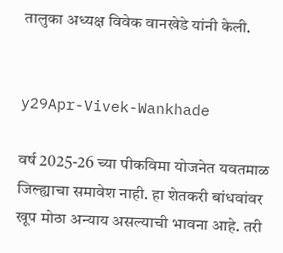तालुका अध्यक्ष विवेक वानखेडे यांनी केली.


y29Apr-Vivek-Wankhade

वर्ष 2025-26 च्या पीकविमा योजनेत यवतमाळ जिल्ह्याचा समावेश नाही. हा शेतकरी बांधवांवर खूप मोठा अन्याय असल्याची भावना आहे. तरी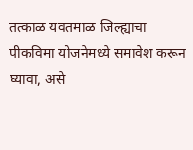तत्काळ यवतमाळ जिल्ह्याचा पीकविमा योजनेमध्ये समावेश करून घ्यावा, असे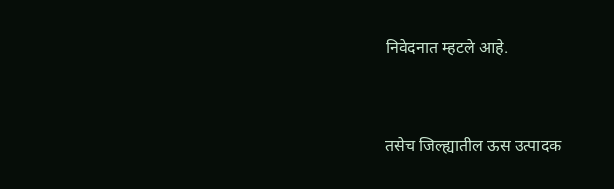निवेदनात म्हटले आहे.


तसेच जिल्ह्यातील ऊस उत्पादक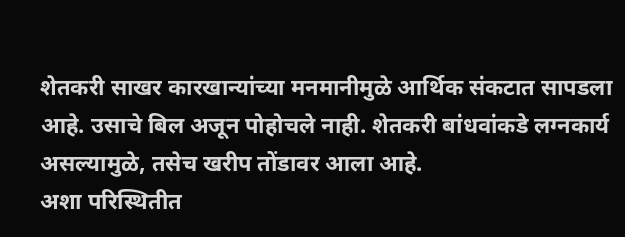शेतकरी साखर कारखान्यांच्या मनमानीमुळे आर्थिक संकटात सापडला आहे. उसाचे बिल अजून पोहोचले नाही. शेतकरी बांधवांकडे लग्नकार्य असल्यामुळे, तसेच खरीप तोंडावर आला आहे.
अशा परिस्थितीत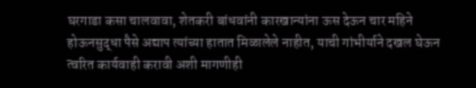घरगाडा कसा चालवावा, शेतकरी बांधवांनी कारखान्यांना ऊस देऊन चार महिने होऊनसुद्धा पैसे अद्याप त्यांच्या हातात मिळालेले नाहीत, याची गांभीर्याने दखल घेऊन त्वरित कार्यवाही करावी अशी मागणीही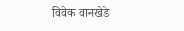विवेक वानखेडे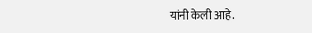यांनी केली आहे.